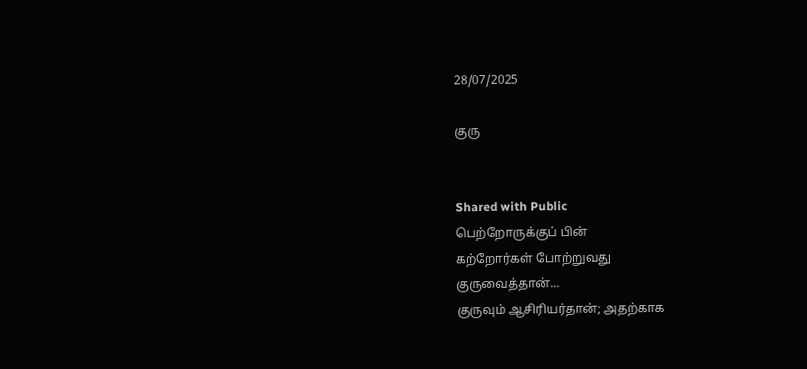28/07/2025

குரு


Shared with Public
பெற்றோருக்குப் பின்
கற்றோர்கள் போற்றுவது
குருவைத்தான்...
குருவும் ஆசிரியர்தான்; அதற்காக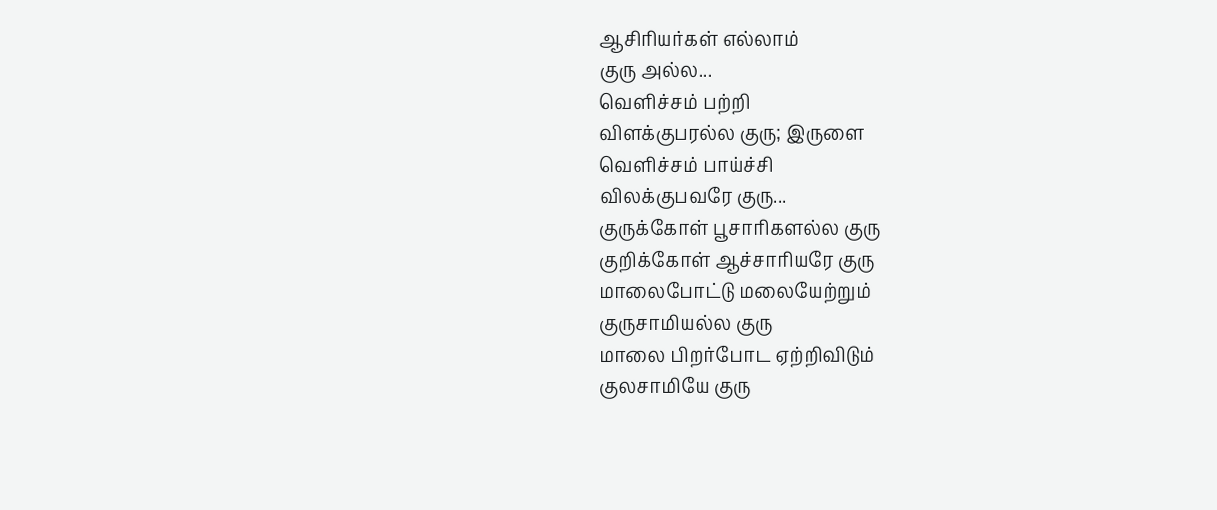ஆசிரியர்கள் எல்லாம்
குரு அல்ல...
வெளிச்சம் பற்றி
விளக்குபரல்ல குரு; இருளை
வெளிச்சம் பாய்ச்சி
விலக்குபவரே குரு...
குருக்கோள் பூசாரிகளல்ல குரு
குறிக்கோள் ஆச்சாரியரே குரு
மாலைபோட்டு மலையேற்றும்
குருசாமியல்ல குரு
மாலை பிறர்போட ஏற்றிவிடும்
குலசாமியே குரு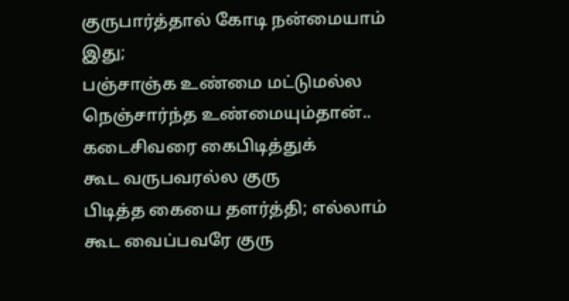குருபார்த்தால் கோடி நன்மையாம்
இது;
பஞ்சாஞ்க உண்மை மட்டுமல்ல
நெஞ்சார்ந்த உண்மையும்தான்..
கடைசிவரை கைபிடித்துக்
கூட வருபவரல்ல குரு
பிடித்த கையை தளர்த்தி; எல்லாம்
கூட வைப்பவரே குரு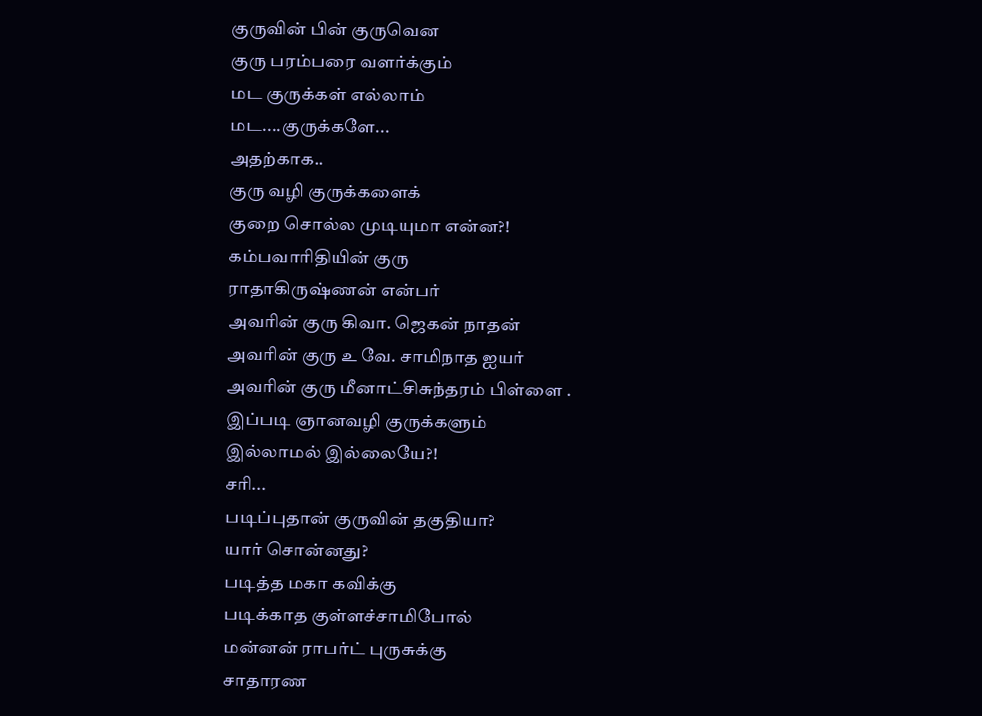குருவின் பின் குருவென
குரு பரம்பரை வளர்க்கும்
மட குருக்கள் எல்லாம்
மட....குருக்களே...
அதற்காக..
குரு வழி குருக்களைக்
குறை சொல்ல முடியுமா என்ன?!
கம்பவாரிதியின் குரு
ராதாகிருஷ்ணன் என்பர்
அவரின் குரு கிவா. ஜெகன் நாதன்
அவரின் குரு உ வே. சாமிநாத ஐயர்
அவரின் குரு மீனாட்சிசுந்தரம் பிள்ளை ‌.
இப்படி ஞானவழி குருக்களும்
இல்லாமல் இல்லையே?!
சரி...
படிப்புதான் குருவின் தகுதியா?
யார் சொன்னது?
படித்த மகா கவிக்கு
படிக்காத குள்ளச்சாமிபோல்
மன்னன் ராபர்ட் புருசுக்கு
சாதாரண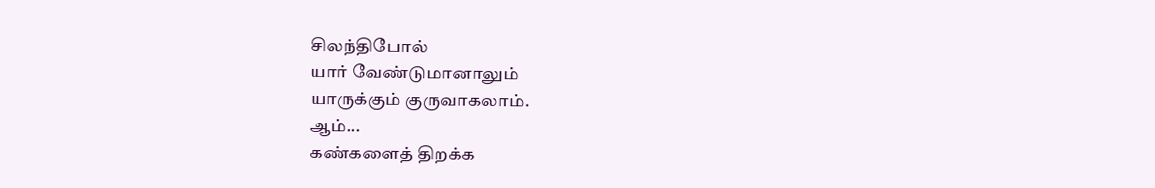சிலந்திபோல்
யார் வேண்டுமானாலும்
யாருக்கும் குருவாகலாம்.
ஆம்...
கண்களைத் திறக்க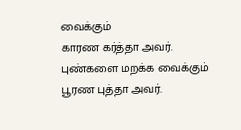வைக்கும்
காரண கர்த்தா அவர்.
புண்களை மறக்க வைக்கும்
பூரண புத்தா அவர்.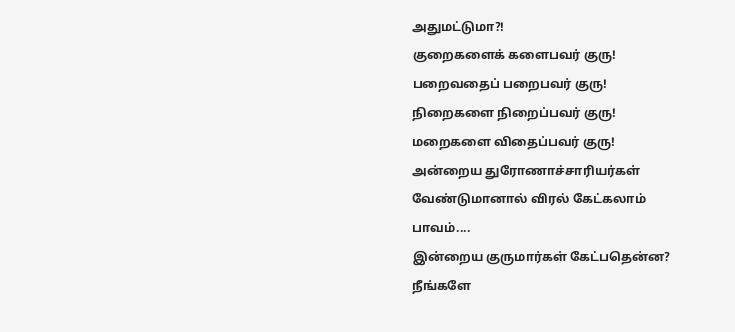அதுமட்டுமா?!
குறைகளைக் களைபவர் குரு!
பறைவதைப் பறைபவர் குரு!
நிறைகளை நிறைப்பவர் குரு!
மறைகளை விதைப்பவர் குரு!
அன்றைய துரோணாச்சாரியர்கள்
வேண்டுமானால் விரல் கேட்கலாம்
பாவம்....
இன்றைய குருமார்கள் கேட்பதென்ன?
நீங்களே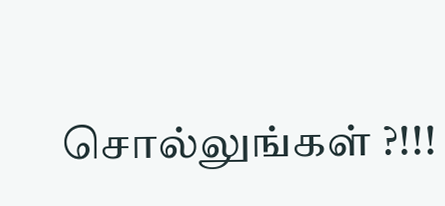சொல்லுங்கள் ?!!!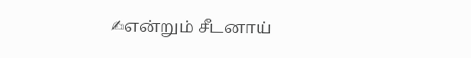✍என்றும் சீடனாய்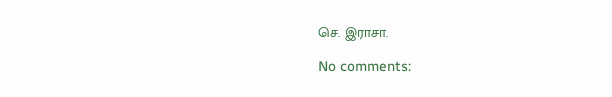செ. இராசா.

No comments: